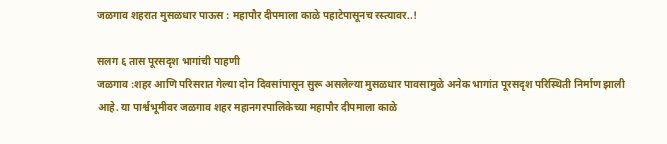जळगाव शहरात मुसळधार पाऊस : महापौर दीपमाला काळे पहाटेपासूनच रस्त्यावर..!

सलग ६ तास पूरसदृश भागांची पाहणी
जळगाव :शहर आणि परिसरात गेल्या दोन दिवसांपासून सुरू असलेल्या मुसळधार पावसामुळे अनेक भागांत पूरसदृश परिस्थिती निर्माण झाली आहे. या पार्श्वभूमीवर जळगाव शहर महानगरपालिकेच्या महापौर दीपमाला काळे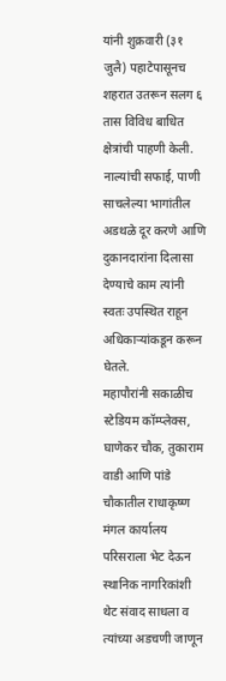यांनी शुक्रवारी (३१ जुलै) पहाटेपासूनच शहरात उतरून सलग ६ तास विविध बाधित क्षेत्रांची पाहणी केली. नाल्यांची सफाई, पाणी साचलेल्या भागांतील अडथळे दूर करणे आणि दुकानदारांना दिलासा देण्याचे काम त्यांनी स्वतः उपस्थित राहून अधिकाऱ्यांकडून करून घेतले.
महापौरांनी सकाळीच स्टेडियम कॉम्प्लेक्स, घाणेकर चौक, तुकाराम वाडी आणि पांडे चौकातील राधाकृष्ण मंगल कार्यालय परिसराला भेट देऊन स्थानिक नागरिकांशी थेट संवाद साधला व त्यांच्या अडचणी जाणून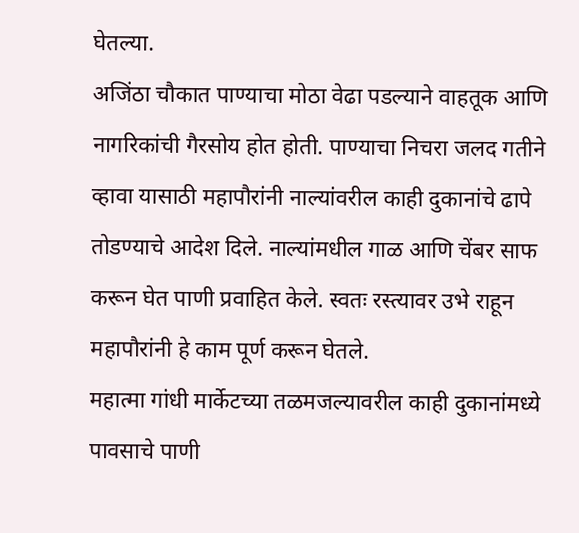घेतल्या.
अजिंठा चौकात पाण्याचा मोठा वेढा पडल्याने वाहतूक आणि नागरिकांची गैरसोय होत होती. पाण्याचा निचरा जलद गतीने व्हावा यासाठी महापौरांनी नाल्यांवरील काही दुकानांचे ढापे तोडण्याचे आदेश दिले. नाल्यांमधील गाळ आणि चेंबर साफ करून घेत पाणी प्रवाहित केले. स्वतः रस्त्यावर उभे राहून महापौरांनी हे काम पूर्ण करून घेतले.
महात्मा गांधी मार्केटच्या तळमजल्यावरील काही दुकानांमध्ये पावसाचे पाणी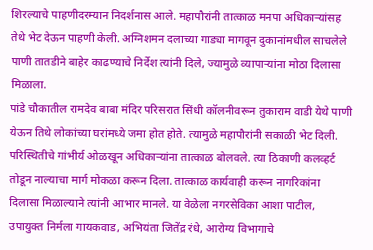शिरल्याचे पाहणीदरम्यान निदर्शनास आले. महापौरांनी तात्काळ मनपा अधिकाऱ्यांसह तेथे भेट देऊन पाहणी केली. अग्निशमन दलाच्या गाड्या मागवून दुकानांमधील साचलेले पाणी तातडीने बाहेर काढण्याचे निर्देश त्यांनी दिले, ज्यामुळे व्यापाऱ्यांना मोठा दिलासा मिळाला.
पांडे चौकातील रामदेव बाबा मंदिर परिसरात सिंधी कॉलनीवरून तुकाराम वाडी येथे पाणी येऊन तिथे लोकांच्या घरांमध्ये जमा होत होते. त्यामुळे महापौरांनी सकाळी भेट दिली. परिस्थितीचे गांभीर्य ओळखून अधिकाऱ्यांना तात्काळ बोलवले. त्या ठिकाणी कलव्हर्ट तोडून नाल्याचा मार्ग मोकळा करून दिला. तात्काळ कार्यवाही करून नागरिकांना दिलासा मिळाल्याने त्यांनी आभार मानले. या वेळेला नगरसेविका आशा पाटील, उपायुक्त निर्मला गायकवाड, अभियंता जितेंद्र रंधे, आरोग्य विभागाचे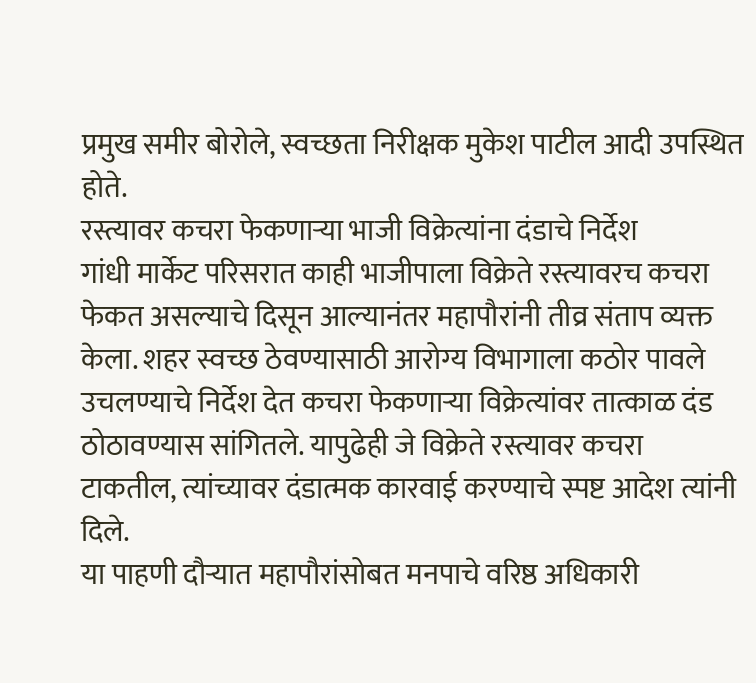प्रमुख समीर बोरोले, स्वच्छता निरीक्षक मुकेश पाटील आदी उपस्थित होते.
रस्त्यावर कचरा फेकणाऱ्या भाजी विक्रेत्यांना दंडाचे निर्देश
गांधी मार्केट परिसरात काही भाजीपाला विक्रेते रस्त्यावरच कचरा फेकत असल्याचे दिसून आल्यानंतर महापौरांनी तीव्र संताप व्यक्त केला. शहर स्वच्छ ठेवण्यासाठी आरोग्य विभागाला कठोर पावले उचलण्याचे निर्देश देत कचरा फेकणाऱ्या विक्रेत्यांवर तात्काळ दंड ठोठावण्यास सांगितले. यापुढेही जे विक्रेते रस्त्यावर कचरा टाकतील, त्यांच्यावर दंडात्मक कारवाई करण्याचे स्पष्ट आदेश त्यांनी दिले.
या पाहणी दौऱ्यात महापौरांसोबत मनपाचे वरिष्ठ अधिकारी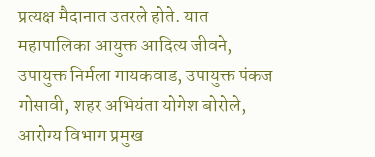प्रत्यक्ष मैदानात उतरले होते. यात महापालिका आयुक्त आदित्य जीवने, उपायुक्त निर्मला गायकवाड, उपायुक्त पंकज गोसावी, शहर अभियंता योगेश बोरोले, आरोग्य विभाग प्रमुख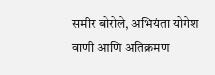समीर बोरोले, अभियंता योगेश वाणी आणि अतिक्रमण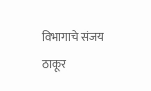विभागाचे संजय ठाकूर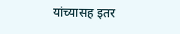यांच्यासह इतर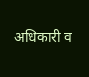अधिकारी व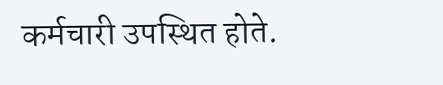कर्मचारी उपस्थित होते.